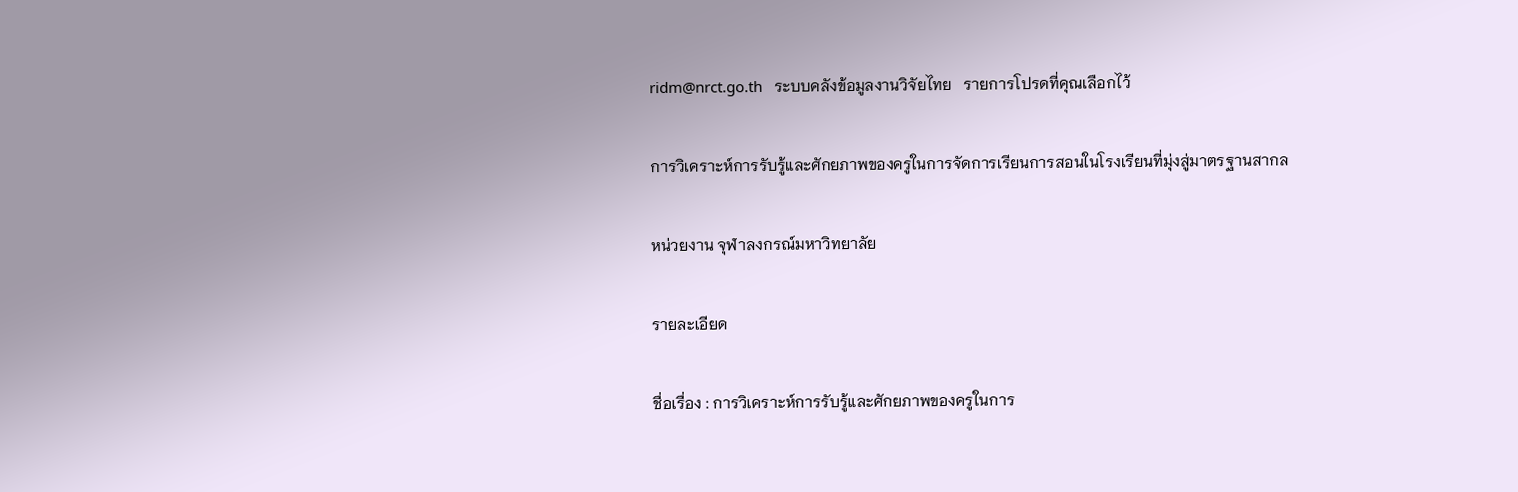ridm@nrct.go.th   ระบบคลังข้อมูลงานวิจัยไทย   รายการโปรดที่คุณเลือกไว้

การวิเคราะห์การรับรู้และศักยภาพของครูในการจัดการเรียนการสอนในโรงเรียนที่มุ่งสู่มาตรฐานสากล

หน่วยงาน จุฬาลงกรณ์มหาวิทยาลัย

รายละเอียด

ชื่อเรื่อง : การวิเคราะห์การรับรู้และศักยภาพของครูในการ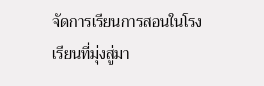จัดการเรียนการสอนในโรงเรียนที่มุ่งสู่มา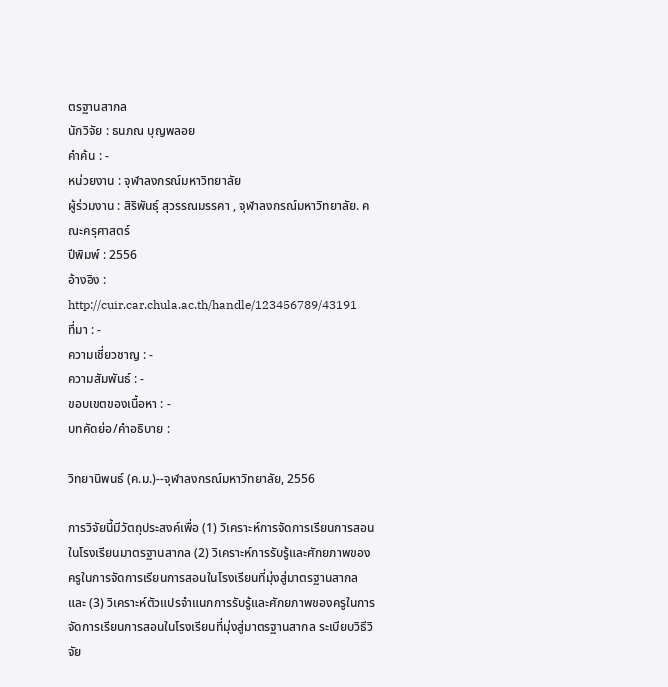ตรฐานสากล
นักวิจัย : ธนภณ บุญพลอย
คำค้น : -
หน่วยงาน : จุฬาลงกรณ์มหาวิทยาลัย
ผู้ร่วมงาน : สิริพันธุ์ สุวรรณมรรคา , จุฬาลงกรณ์มหาวิทยาลัย. คณะครุศาสตร์
ปีพิมพ์ : 2556
อ้างอิง : http://cuir.car.chula.ac.th/handle/123456789/43191
ที่มา : -
ความเชี่ยวชาญ : -
ความสัมพันธ์ : -
ขอบเขตของเนื้อหา : -
บทคัดย่อ/คำอธิบาย :

วิทยานิพนธ์ (ค.ม.)--จุฬาลงกรณ์มหาวิทยาลัย, 2556

การวิจัยนี้มีวัตถุประสงค์เพื่อ (1) วิเคราะห์การจัดการเรียนการสอนในโรงเรียนมาตรฐานสากล (2) วิเคราะห์การรับรู้และศักยภาพของครูในการจัดการเรียนการสอนในโรงเรียนที่มุ่งสู่มาตรฐานสากล และ (3) วิเคราะห์ตัวแปรจำแนกการรับรู้และศักยภาพของครูในการจัดการเรียนการสอนในโรงเรียนที่มุ่งสู่มาตรฐานสากล ระเบียบวิธีวิจัย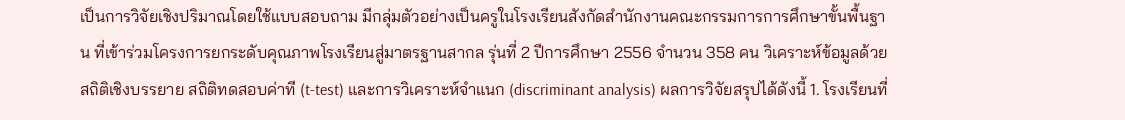เป็นการวิจัยเชิงปริมาณโดยใช้แบบสอบถาม มีกลุ่มตัวอย่างเป็นครูในโรงเรียนสังกัดสำนักงานคณะกรรมการการศึกษาขั้นพื้นฐาน ที่เข้าร่วมโครงการยกระดับคุณภาพโรงเรียนสู่มาตรฐานสากล รุ่นที่ 2 ปีการศึกษา 2556 จำนวน 358 คน วิเคราะห์ข้อมูลด้วย สถิติเชิงบรรยาย สถิติทดสอบค่าที (t-test) และการวิเคราะห์จำแนก (discriminant analysis) ผลการวิจัยสรุปได้ดังนี้ 1. โรงเรียนที่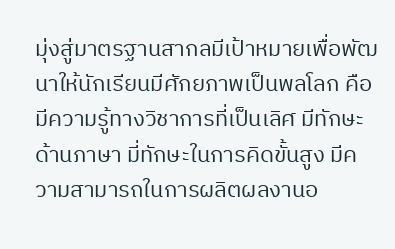มุ่งสู่มาตรฐานสากลมีเป้าหมายเพื่อพัฒนาให้นักเรียนมีศักยภาพเป็นพลโลก คือ มีความรู้ทางวิชาการที่เป็นเลิศ มีทักษะด้านภาษา มี่ทักษะในการคิดขั้นสูง มีความสามารถในการผลิตผลงานอ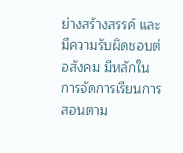ย่างสร้างสรรค์ และมีความรับผิดชอบต่อสังคม มีหลักในการจัดการเรียนการสอนตาม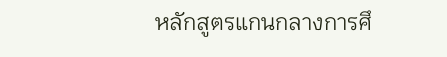หลักสูตรแกนกลางการศึ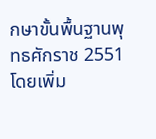กษาขั้นพื้นฐานพุทธศักราช 2551 โดยเพิ่ม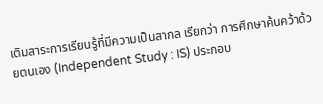เติมสาระการเรียนรู้ที่มีความเป็นสากล เรียกว่า การศึกษาค้นคว้าด้วยตนเอง (Independent Study : IS) ประกอบ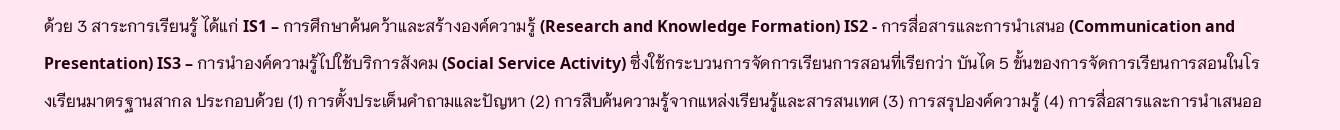ด้วย 3 สาระการเรียนรู้ ได้แก่ IS1 – การศึกษาค้นคว้าและสร้างองค์ความรู้ (Research and Knowledge Formation) IS2 - การสื่อสารและการนำเสนอ (Communication and Presentation) IS3 – การนำองค์ความรู้ไปใช้บริการสังคม (Social Service Activity) ซึ่งใช้กระบวนการจัดการเรียนการสอนที่เรียกว่า บันได 5 ขั้นของการจัดการเรียนการสอนในโรงเรียนมาตรฐานสากล ประกอบด้วย (1) การตั้งประเด็นคำถามและปัญหา (2) การสืบค้นความรู้จากแหล่งเรียนรู้และสารสนเทศ (3) การสรุปองค์ความรู้ (4) การสื่อสารและการนำเสนออ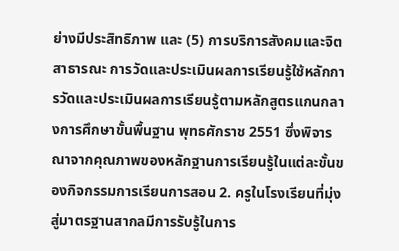ย่างมีประสิทธิภาพ และ (5) การบริการสังคมและจิตสาธารณะ การวัดและประเมินผลการเรียนรู้ใช้หลักการวัดและประเมินผลการเรียนรู้ตามหลักสูตรแกนกลางการศึกษาขั้นพื้นฐาน พุทธศักราช 2551 ซึ่งพิจารณาจากคุณภาพของหลักฐานการเรียนรู้ในแต่ละขั้นของกิจกรรมการเรียนการสอน 2. ครูในโรงเรียนที่มุ่งสู่มาตรฐานสากลมีการรับรู้ในการ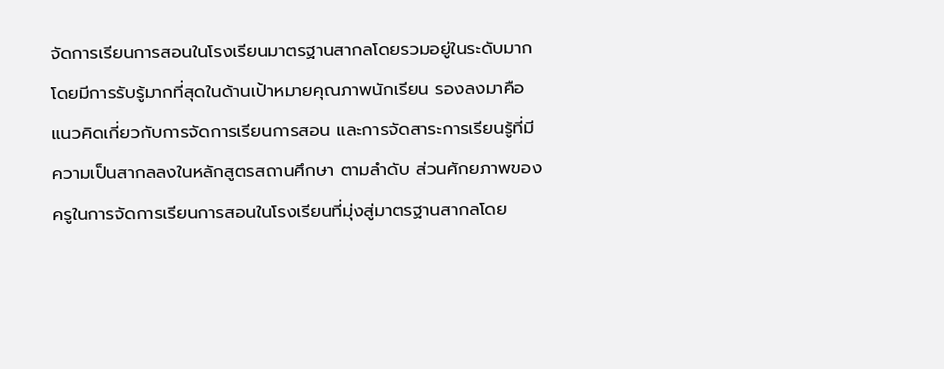จัดการเรียนการสอนในโรงเรียนมาตรฐานสากลโดยรวมอยู่ในระดับมาก โดยมีการรับรู้มากที่สุดในด้านเป้าหมายคุณภาพนักเรียน รองลงมาคือแนวคิดเกี่ยวกับการจัดการเรียนการสอน และการจัดสาระการเรียนรู้ที่มีความเป็นสากลลงในหลักสูตรสถานศึกษา ตามลำดับ ส่วนศักยภาพของครูในการจัดการเรียนการสอนในโรงเรียนที่มุ่งสู่มาตรฐานสากลโดย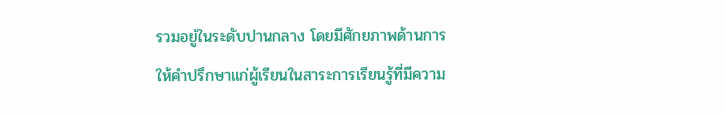รวมอยู่ในระดับปานกลาง โดยมีศักยภาพด้านการให้คำปรึกษาแก่ผู้เรียนในสาระการเรียนรู้ที่มีความ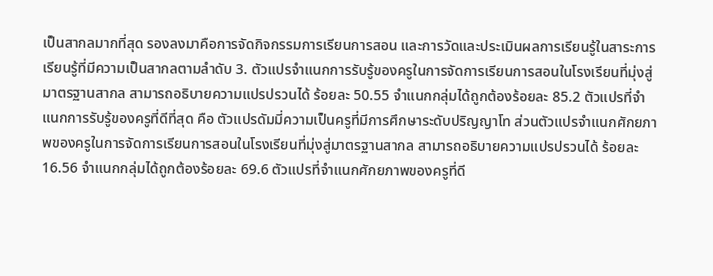เป็นสากลมากที่สุด รองลงมาคือการจัดกิจกรรมการเรียนการสอน และการวัดและประเมินผลการเรียนรู้ในสาระการเรียนรู้ที่มีความเป็นสากลตามลำดับ 3. ตัวแปรจำแนกการรับรู้ของครูในการจัดการเรียนการสอนในโรงเรียนที่มุ่งสู่มาตรฐานสากล สามารถอธิบายความแปรปรวนได้ ร้อยละ 50.55 จำแนกกลุ่มได้ถูกต้องร้อยละ 85.2 ตัวแปรที่จำแนกการรับรู้ของครูที่ดีที่สุด คือ ตัวแปรดัมมี่ความเป็นครูที่มีการศึกษาระดับปริญญาโท ส่วนตัวแปรจำแนกศักยภาพของครูในการจัดการเรียนการสอนในโรงเรียนที่มุ่งสู่มาตรฐานสากล สามารถอธิบายความแปรปรวนได้ ร้อยละ 16.56 จำแนกกลุ่มได้ถูกต้องร้อยละ 69.6 ตัวแปรที่จำแนกศักยภาพของครูที่ดี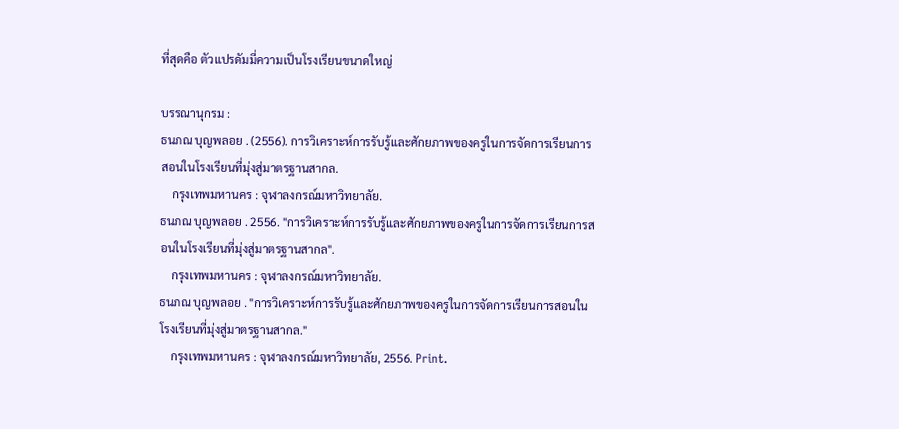ที่สุดคือ ตัวแปรดัมมี่ความเป็นโรงเรียนขนาดใหญ่

บรรณานุกรม :
ธนภณ บุญพลอย . (2556). การวิเคราะห์การรับรู้และศักยภาพของครูในการจัดการเรียนการสอนในโรงเรียนที่มุ่งสู่มาตรฐานสากล.
    กรุงเทพมหานคร : จุฬาลงกรณ์มหาวิทยาลัย.
ธนภณ บุญพลอย . 2556. "การวิเคราะห์การรับรู้และศักยภาพของครูในการจัดการเรียนการสอนในโรงเรียนที่มุ่งสู่มาตรฐานสากล".
    กรุงเทพมหานคร : จุฬาลงกรณ์มหาวิทยาลัย.
ธนภณ บุญพลอย . "การวิเคราะห์การรับรู้และศักยภาพของครูในการจัดการเรียนการสอนในโรงเรียนที่มุ่งสู่มาตรฐานสากล."
    กรุงเทพมหานคร : จุฬาลงกรณ์มหาวิทยาลัย, 2556. Print.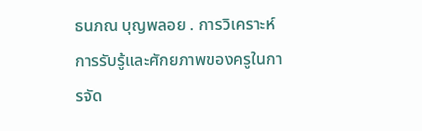ธนภณ บุญพลอย . การวิเคราะห์การรับรู้และศักยภาพของครูในการจัด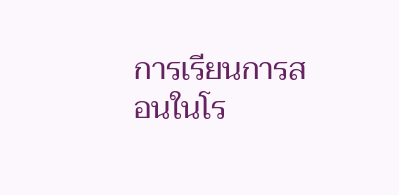การเรียนการสอนในโร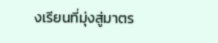งเรียนที่มุ่งสู่มาตร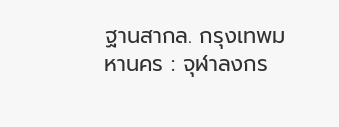ฐานสากล. กรุงเทพมหานคร : จุฬาลงกร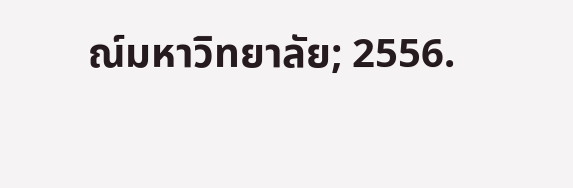ณ์มหาวิทยาลัย; 2556.